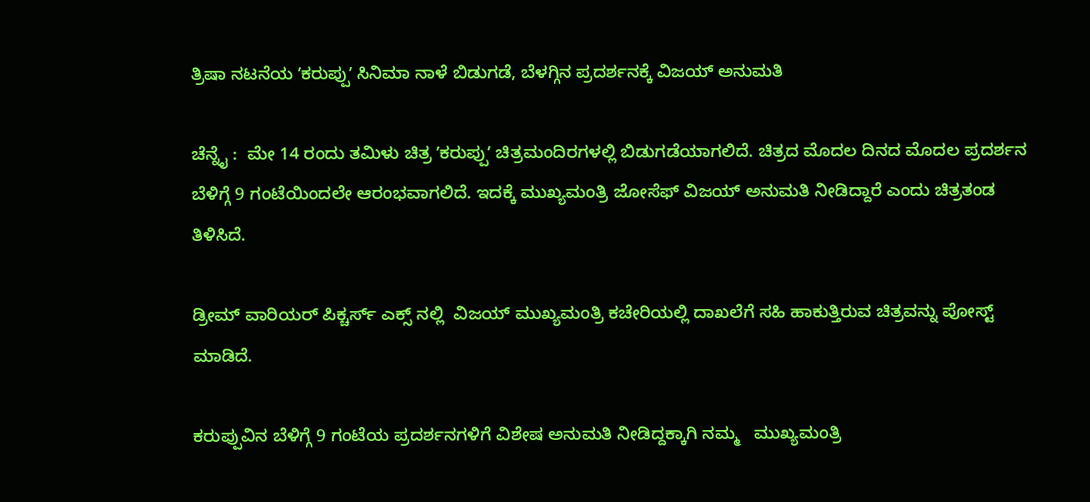ತ್ರಿಷಾ ನಟನೆಯ ʼಕರುಪ್ಪುʼ ಸಿನಿಮಾ ನಾಳೆ ಬಿಡುಗಡೆ, ಬೆಳಗ್ಗಿನ ಪ್ರದರ್ಶನಕ್ಕೆ ವಿಜಯ್‌ ಅನುಮತಿ

ಚೆನ್ನೈ :  ಮೇ 14 ರಂದು ತಮಿಳು ಚಿತ್ರ ʼಕರುಪ್ಪುʼ ಚಿತ್ರಮಂದಿರಗಳಲ್ಲಿ ಬಿಡುಗಡೆಯಾಗಲಿದೆ. ಚಿತ್ರದ ಮೊದಲ ದಿನದ ಮೊದಲ ಪ್ರದರ್ಶನ ಬೆಳಿಗ್ಗೆ 9 ಗಂಟೆಯಿಂದಲೇ ಆರಂಭವಾಗಲಿದೆ. ಇದಕ್ಕೆ ಮುಖ್ಯಮಂತ್ರಿ ಜೋಸೆಫ್‌ ವಿಜಯ್‌ ಅನುಮತಿ ನೀಡಿದ್ದಾರೆ ಎಂದು ಚಿತ್ರತಂಡ ತಿಳಿಸಿದೆ.

ಡ್ರೀಮ್ ವಾರಿಯರ್ ಪಿಕ್ಚರ್ಸ್ ಎಕ್ಸ್‌ ನಲ್ಲಿ  ವಿಜಯ್ ಮುಖ್ಯಮಂತ್ರಿ ಕಚೇರಿಯಲ್ಲಿ ದಾಖಲೆಗೆ ಸಹಿ ಹಾಕುತ್ತಿರುವ ಚಿತ್ರವನ್ನು ಪೋಸ್ಟ್ ಮಾಡಿದೆ.

ಕರುಪ್ಪುವಿನ ಬೆಳಿಗ್ಗೆ 9 ಗಂಟೆಯ ಪ್ರದರ್ಶನಗಳಿಗೆ ವಿಶೇಷ ಅನುಮತಿ ನೀಡಿದ್ದಕ್ಕಾಗಿ ನಮ್ಮ   ಮುಖ್ಯಮಂತ್ರಿ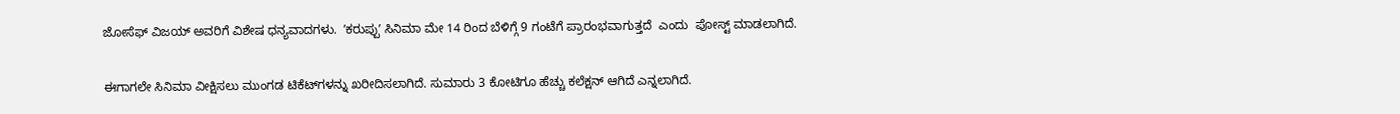ಜೋಸೆಫ್ ವಿಜಯ್ ಅವರಿಗೆ ವಿಶೇಷ ಧನ್ಯವಾದಗಳು.  ʼಕರುಪ್ಪುʼ ಸಿನಿಮಾ ಮೇ 14 ರಿಂದ ಬೆಳಿಗ್ಗೆ 9 ಗಂಟೆಗೆ ಪ್ರಾರಂಭವಾಗುತ್ತದೆ  ಎಂದು  ಪೋಸ್ಟ್‌ ಮಾಡಲಾಗಿದೆ.

ಈಗಾಗಲೇ ಸಿನಿಮಾ ವೀಕ್ಷಿಸಲು ಮುಂಗಡ ಟಿಕೆಟ್‌ಗಳನ್ನು ಖರೀದಿಸಲಾಗಿದೆ. ಸುಮಾರು 3 ಕೋಟಿಗೂ ಹೆಚ್ಚು ಕಲೆಕ್ಷನ್‌ ಆಗಿದೆ ಎನ್ನಲಾಗಿದೆ.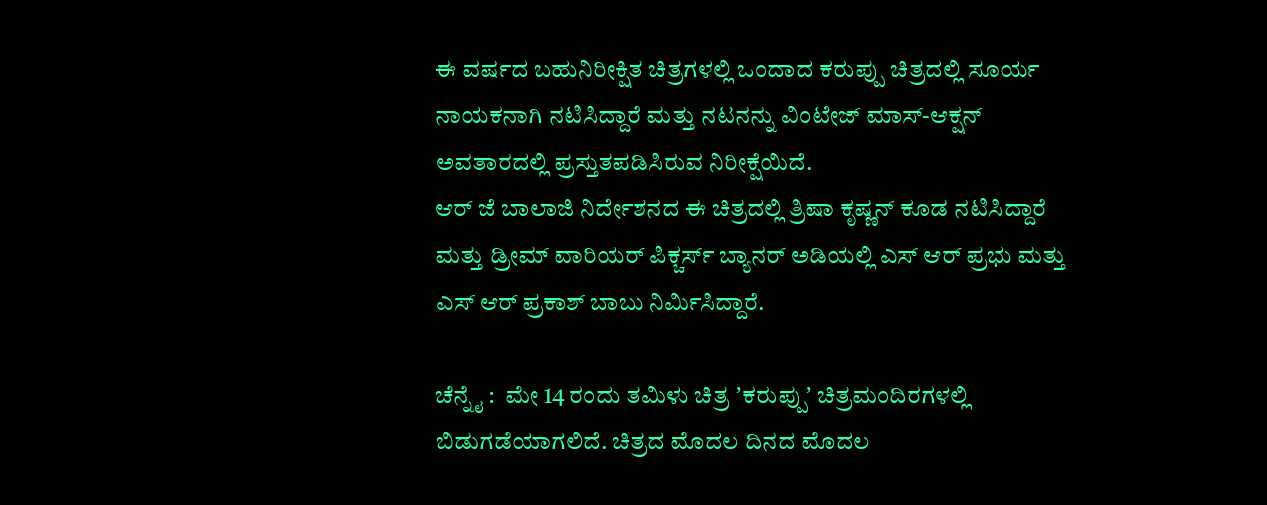ಈ ವರ್ಷದ ಬಹುನಿರೀಕ್ಷಿತ ಚಿತ್ರಗಳಲ್ಲಿ ಒಂದಾದ ಕರುಪ್ಪು ಚಿತ್ರದಲ್ಲಿ ಸೂರ್ಯ ನಾಯಕನಾಗಿ ನಟಿಸಿದ್ದಾರೆ ಮತ್ತು ನಟನನ್ನು ವಿಂಟೇಜ್ ಮಾಸ್-ಆಕ್ಷನ್ ಅವತಾರದಲ್ಲಿ ಪ್ರಸ್ತುತಪಡಿಸಿರುವ ನಿರೀಕ್ಷೆಯಿದೆ.
ಆರ್ ಜೆ ಬಾಲಾಜಿ ನಿರ್ದೇಶನದ ಈ ಚಿತ್ರದಲ್ಲಿ ತ್ರಿಷಾ ಕೃಷ್ಣನ್ ಕೂಡ ನಟಿಸಿದ್ದಾರೆ ಮತ್ತು ಡ್ರೀಮ್ ವಾರಿಯರ್ ಪಿಕ್ಚರ್ಸ್ ಬ್ಯಾನರ್ ಅಡಿಯಲ್ಲಿ ಎಸ್ ಆರ್ ಪ್ರಭು ಮತ್ತು ಎಸ್ ಆರ್ ಪ್ರಕಾಶ್ ಬಾಬು ನಿರ್ಮಿಸಿದ್ದಾರೆ.

ಚೆನ್ನೈ :  ಮೇ 14 ರಂದು ತಮಿಳು ಚಿತ್ರ ʼಕರುಪ್ಪುʼ ಚಿತ್ರಮಂದಿರಗಳಲ್ಲಿ ಬಿಡುಗಡೆಯಾಗಲಿದೆ. ಚಿತ್ರದ ಮೊದಲ ದಿನದ ಮೊದಲ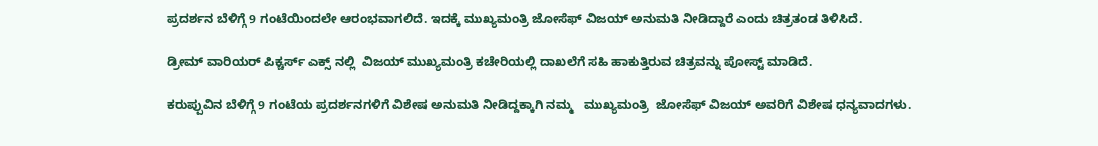ಪ್ರದರ್ಶನ ಬೆಳಿಗ್ಗೆ 9 ಗಂಟೆಯಿಂದಲೇ ಆರಂಭವಾಗಲಿದೆ. ಇದಕ್ಕೆ ಮುಖ್ಯಮಂತ್ರಿ ಜೋಸೆಫ್‌ ವಿಜಯ್‌ ಅನುಮತಿ ನೀಡಿದ್ದಾರೆ ಎಂದು ಚಿತ್ರತಂಡ ತಿಳಿಸಿದೆ.

ಡ್ರೀಮ್ ವಾರಿಯರ್ ಪಿಕ್ಚರ್ಸ್ ಎಕ್ಸ್‌ ನಲ್ಲಿ  ವಿಜಯ್ ಮುಖ್ಯಮಂತ್ರಿ ಕಚೇರಿಯಲ್ಲಿ ದಾಖಲೆಗೆ ಸಹಿ ಹಾಕುತ್ತಿರುವ ಚಿತ್ರವನ್ನು ಪೋಸ್ಟ್ ಮಾಡಿದೆ.

ಕರುಪ್ಪುವಿನ ಬೆಳಿಗ್ಗೆ 9 ಗಂಟೆಯ ಪ್ರದರ್ಶನಗಳಿಗೆ ವಿಶೇಷ ಅನುಮತಿ ನೀಡಿದ್ದಕ್ಕಾಗಿ ನಮ್ಮ   ಮುಖ್ಯಮಂತ್ರಿ  ಜೋಸೆಫ್ ವಿಜಯ್ ಅವರಿಗೆ ವಿಶೇಷ ಧನ್ಯವಾದಗಳು.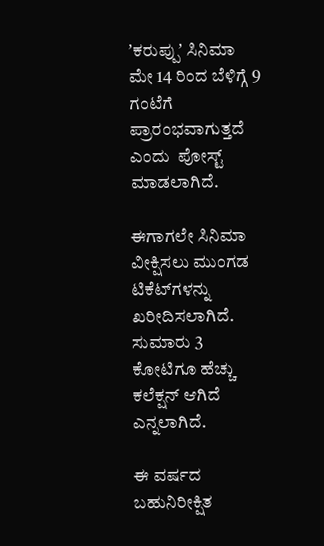ʼಕರುಪ್ಪುʼ ಸಿನಿಮಾ ಮೇ 14 ರಿಂದ ಬೆಳಿಗ್ಗೆ 9 ಗಂಟೆಗೆ ಪ್ರಾರಂಭವಾಗುತ್ತದೆ  ಎಂದು  ಪೋಸ್ಟ್‌ ಮಾಡಲಾಗಿದೆ.

ಈಗಾಗಲೇ ಸಿನಿಮಾ ವೀಕ್ಷಿಸಲು ಮುಂಗಡ ಟಿಕೆಟ್‌ಗಳನ್ನು ಖರೀದಿಸಲಾಗಿದೆ. ಸುಮಾರು 3 ಕೋಟಿಗೂ ಹೆಚ್ಚು ಕಲೆಕ್ಷನ್‌ ಆಗಿದೆ ಎನ್ನಲಾಗಿದೆ.

ಈ ವರ್ಷದ ಬಹುನಿರೀಕ್ಷಿತ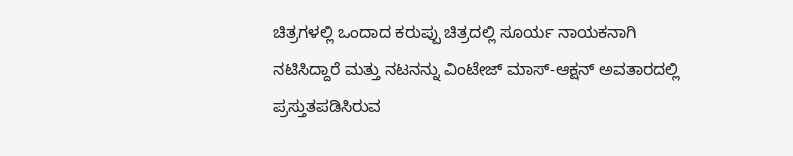ಚಿತ್ರಗಳಲ್ಲಿ ಒಂದಾದ ಕರುಪ್ಪು ಚಿತ್ರದಲ್ಲಿ ಸೂರ್ಯ ನಾಯಕನಾಗಿ ನಟಿಸಿದ್ದಾರೆ ಮತ್ತು ನಟನನ್ನು ವಿಂಟೇಜ್ ಮಾಸ್-ಆಕ್ಷನ್ ಅವತಾರದಲ್ಲಿ ಪ್ರಸ್ತುತಪಡಿಸಿರುವ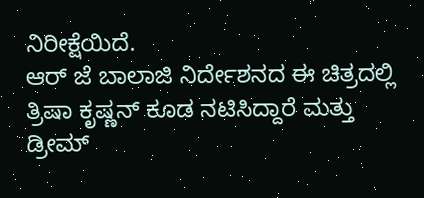ನಿರೀಕ್ಷೆಯಿದೆ.
ಆರ್ ಜೆ ಬಾಲಾಜಿ ನಿರ್ದೇಶನದ ಈ ಚಿತ್ರದಲ್ಲಿ ತ್ರಿಷಾ ಕೃಷ್ಣನ್ ಕೂಡ ನಟಿಸಿದ್ದಾರೆ ಮತ್ತು ಡ್ರೀಮ್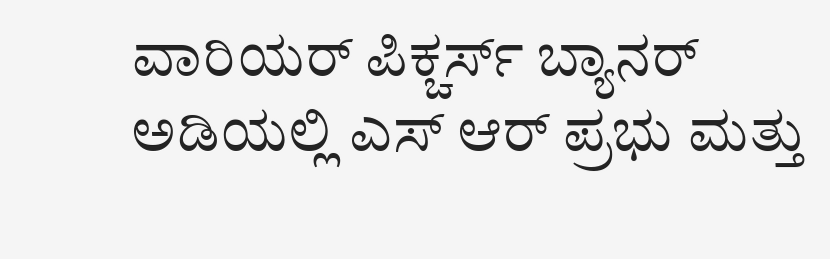ವಾರಿಯರ್ ಪಿಕ್ಚರ್ಸ್ ಬ್ಯಾನರ್ ಅಡಿಯಲ್ಲಿ ಎಸ್ ಆರ್ ಪ್ರಭು ಮತ್ತು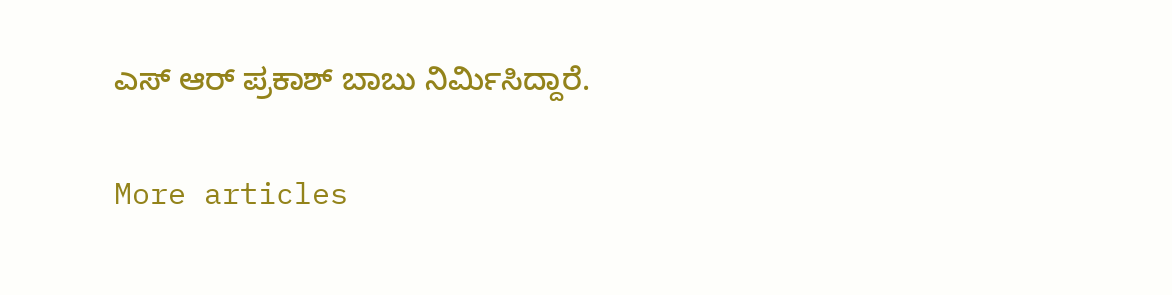ಎಸ್ ಆರ್ ಪ್ರಕಾಶ್ ಬಾಬು ನಿರ್ಮಿಸಿದ್ದಾರೆ.

More articles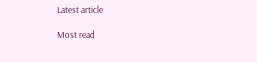Latest article

Most read